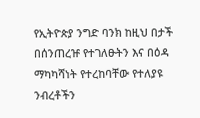የኢትዮጵያ ንግድ ባንክ ከዚህ በታች በሰንጠረዡ የተገለፁትን እና በዕዳ ማካካሻነት የተረከባቸው የተለያዩ ንብረቶችን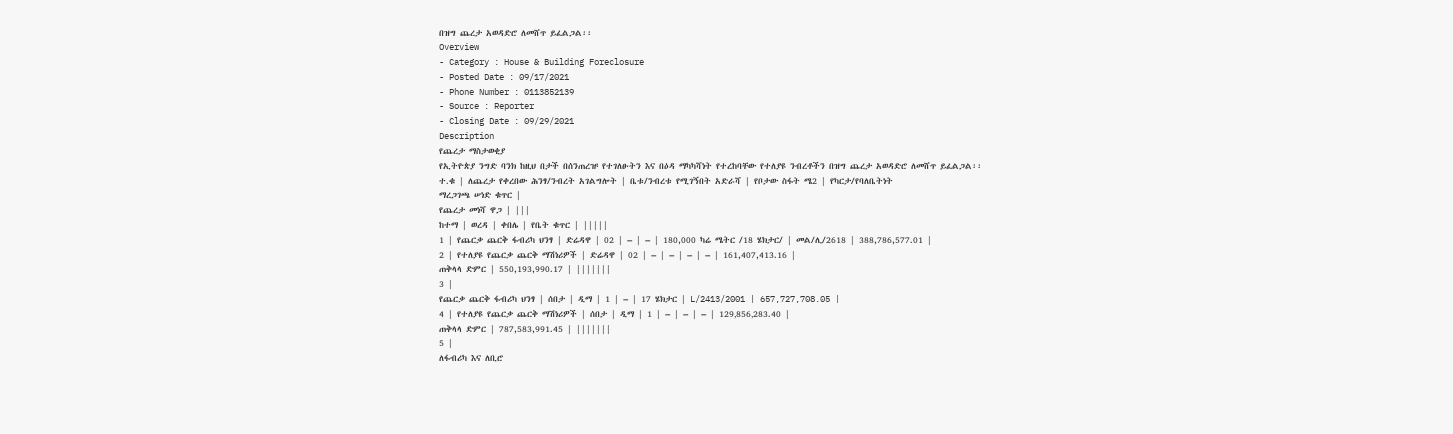በዝግ ጨረታ አወዳድሮ ለመሸጥ ይፈልጋል፡፡
Overview
- Category : House & Building Foreclosure
- Posted Date : 09/17/2021
- Phone Number : 0113852139
- Source : Reporter
- Closing Date : 09/29/2021
Description
የጨረታ ማስታወቂያ
የኢትዮጵያ ንግድ ባንክ ከዚህ በታች በሰንጠረዡ የተገለፁትን እና በዕዳ ማካካሻነት የተረከባቸው የተለያዩ ንብረቶችን በዝግ ጨረታ አወዳድሮ ለመሸጥ ይፈልጋል፡፡
ተ.ቁ | ለጨረታ የቀረበው ሕንፃ/ንብረት አገልግሎት | ቤቱ/ንብረቱ የሚገኝበት አድራሻ | የቦታው ስፋት ሜ2 | የካርታ/የባለቤትነት
ማረጋገጫ ሠነድ ቁጥር |
የጨረታ መነሻ ዋጋ | |||
ከተማ | ወረዳ | ቀበሌ | የቤት ቁጥር | |||||
1 | የጨርቃ ጨርቅ ፋብሪካ ህንፃ | ድሬዳዋ | 02 | – | – | 180,000 ካሬ ሜትር /18 ሄክታር/ | መል/ሊ/2618 | 388,786,577.01 |
2 | የተለያዩ የጨርቃ ጨርቅ ማሽነሪዎች | ድሬዳዋ | 02 | – | – | – | – | 161,407,413.16 |
ጠቅላላ ድምር | 550,193,990.17 | |||||||
3 |
የጨርቃ ጨርቅ ፋብሪካ ህንፃ | ሰበታ | ዲማ | 1 | – | 17 ሄክታር | L/2413/2001 | 657,727,708.05 |
4 | የተለያዩ የጨርቃ ጨርቅ ማሽነሪዎች | ሰበታ | ዲማ | 1 | – | – | – | 129‚856‚283.40 |
ጠቅላላ ድምር | 787,583,991.45 | |||||||
5 |
ለፋብሪካ እና ለቢሮ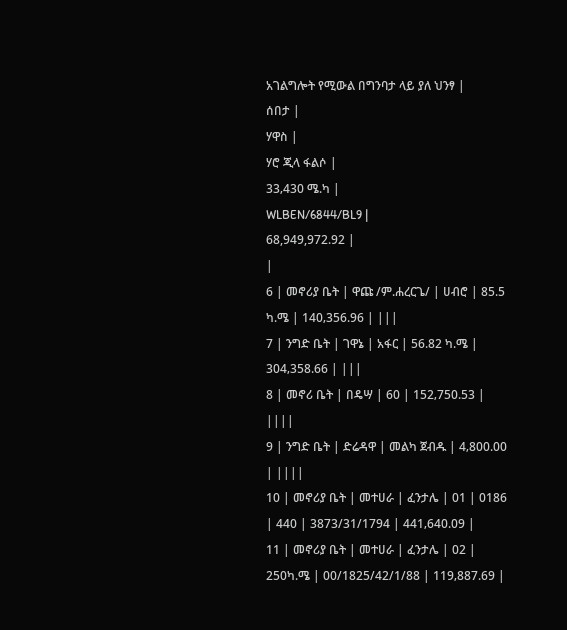አገልግሎት የሚውል በግንባታ ላይ ያለ ህንፃ |
ሰበታ |
ሃዋስ |
ሃሮ ጂላ ፋልሶ |
33‚430 ሜ.ካ |
WLBEN/6844/BL9 |
68,949,972.92 |
|
6 | መኖሪያ ቤት | ዋጩ /ም.ሐረርጌ/ | ሀብሮ | 85.5 ካ.ሜ | 140‚356.96 | |||
7 | ንግድ ቤት | ገዋኔ | አፋር | 56.82 ካ.ሜ | 304‚358.66 | |||
8 | መኖሪ ቤት | በዴሣ | 60 | 152‚750.53 | ||||
9 | ንግድ ቤት | ድሬዳዋ | መልካ ጀብዱ | 4‚800.00 | ||||
10 | መኖሪያ ቤት | መተሀራ | ፈንታሌ | 01 | 0186 | 440 | 3873/31/1794 | 441‚640.09 |
11 | መኖሪያ ቤት | መተሀራ | ፈንታሌ | 02 | 250ካ.ሜ | 00/1825/42/1/88 | 119‚887.69 |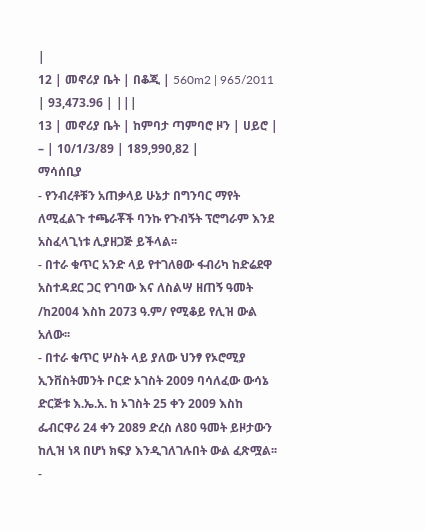|
12 | መኖሪያ ቤት | በቆጂ | 560m2 | 965/2011 | 93,473.96 | |||
13 | መኖሪያ ቤት | ከምባታ ጣምባሮ ዞን | ሀይሮ | – | 10/1/3/89 | 189,990,82 |
ማሳሰቢያ
- የንብረቶቹን አጠቃላይ ሁኔታ በግንባር ማየት ለሚፈልጉ ተጫራቾች ባንኩ የጉብኝት ፕሮግራም እንደ አስፈላጊነቱ ሊያዘጋጅ ይችላል፡፡
- በተራ ቁጥር አንድ ላይ የተገለፀው ፋብሪካ ከድሬደዋ አስተዳደር ጋር የገባው እና ለስልሣ ዘጠኝ ዓመት /ከ2004 እስከ 2073 ዓ.ም/ የሚቆይ የሊዝ ውል አለው፡፡
- በተራ ቁጥር ሦስት ላይ ያለው ህንፃ የኦሮሚያ ኢንቨስትመንት ቦርድ ኦገስት 2009 ባሳለፈው ውሳኔ ድርጅቱ እ.ኤ.አ. ከ ኦገስት 25 ቀን 2009 እስከ ፌብርዋሪ 24 ቀን 2089 ድረስ ለ80 ዓመት ይዞታውን ከሊዝ ነጻ በሆነ ክፍያ እንዲገለገሉበት ውል ፈጽሟል፡፡
-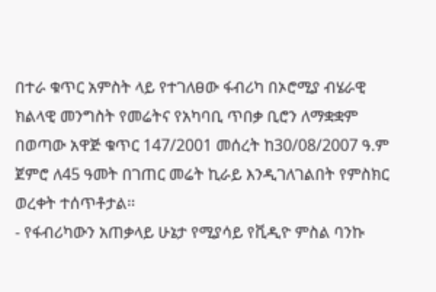በተራ ቁጥር አምስት ላይ የተገለፀው ፋብሪካ በኦሮሚያ ብሄራዊ ክልላዊ መንግስት የመሬትና የአካባቢ ጥበቃ ቢሮን ለማቋቋም በወጣው አዋጅ ቁጥር 147/2001 መሰረት ከ30/08/2007 ዓ.ም ጀምሮ ለ45 ዓመት በገጠር መሬት ኪራይ እንዲገለገልበት የምስክር ወረቀት ተሰጥቶታል፡፡
- የፋብሪካውን አጠቃላይ ሁኔታ የሚያሳይ የቪዲዮ ምስል ባንኩ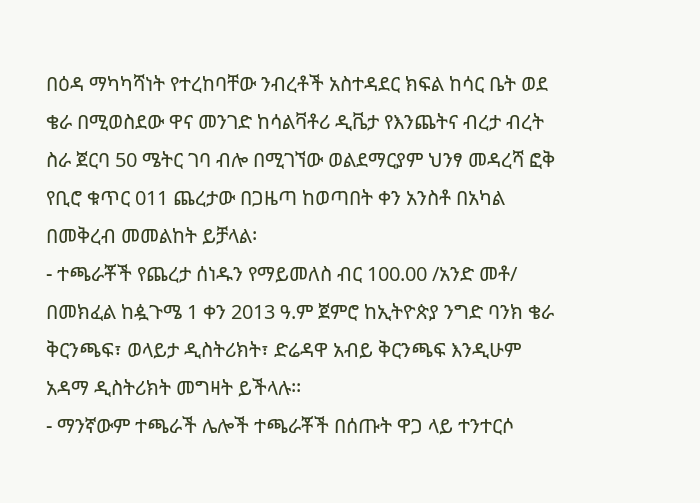በዕዳ ማካካሻነት የተረከባቸው ንብረቶች አስተዳደር ክፍል ከሳር ቤት ወደ ቄራ በሚወስደው ዋና መንገድ ከሳልቫቶሪ ዲቬታ የእንጨትና ብረታ ብረት ስራ ጀርባ 50 ሜትር ገባ ብሎ በሚገኘው ወልደማርያም ህንፃ መዳረሻ ፎቅ የቢሮ ቁጥር 011 ጨረታው በጋዜጣ ከወጣበት ቀን አንስቶ በአካል በመቅረብ መመልከት ይቻላል፡
- ተጫራቾች የጨረታ ሰነዱን የማይመለስ ብር 100.00 /አንድ መቶ/ በመክፈል ከዿጉሜ 1 ቀን 2013 ዓ.ም ጀምሮ ከኢትዮጵያ ንግድ ባንክ ቄራ ቅርንጫፍ፣ ወላይታ ዲስትሪክት፣ ድሬዳዋ አብይ ቅርንጫፍ እንዲሁም አዳማ ዲስትሪክት መግዛት ይችላሉ፡፡
- ማንኛውም ተጫራች ሌሎች ተጫራቾች በሰጡት ዋጋ ላይ ተንተርሶ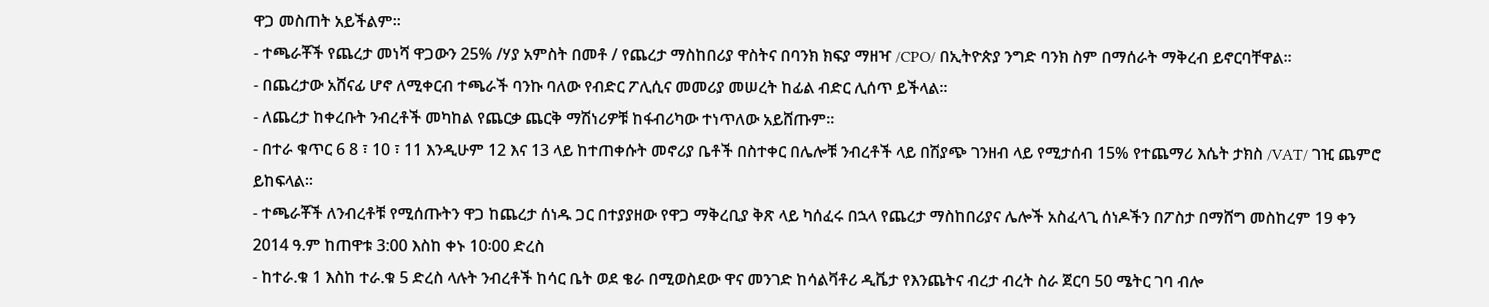ዋጋ መስጠት አይችልም፡፡
- ተጫራቾች የጨረታ መነሻ ዋጋውን 25% /ሃያ አምስት በመቶ / የጨረታ ማስከበሪያ ዋስትና በባንክ ክፍያ ማዘዣ /CPO/ በኢትዮጵያ ንግድ ባንክ ስም በማሰራት ማቅረብ ይኖርባቸዋል፡፡
- በጨረታው አሸናፊ ሆኖ ለሚቀርብ ተጫራች ባንኩ ባለው የብድር ፖሊሲና መመሪያ መሠረት ከፊል ብድር ሊሰጥ ይችላል፡፡
- ለጨረታ ከቀረቡት ንብረቶች መካከል የጨርቃ ጨርቅ ማሽነሪዎቹ ከፋብሪካው ተነጥለው አይሸጡም፡፡
- በተራ ቁጥር 6 8 ፣ 10 ፣ 11 እንዲሁም 12 እና 13 ላይ ከተጠቀሱት መኖሪያ ቤቶች በስተቀር በሌሎቹ ንብረቶች ላይ በሽያጭ ገንዘብ ላይ የሚታሰብ 15% የተጨማሪ እሴት ታክስ /VAT/ ገዢ ጨምሮ ይከፍላል፡፡
- ተጫራቾች ለንብረቶቹ የሚሰጡትን ዋጋ ከጨረታ ሰነዱ ጋር በተያያዘው የዋጋ ማቅረቢያ ቅጽ ላይ ካሰፈሩ በኋላ የጨረታ ማስከበሪያና ሌሎች አስፈላጊ ሰነዶችን በፖስታ በማሸግ መስከረም 19 ቀን 2014 ዓ.ም ከጠዋቱ 3:00 እስከ ቀኑ 10፡00 ድረስ
- ከተራ.ቁ 1 እስከ ተራ.ቁ 5 ድረስ ላሉት ንብረቶች ከሳር ቤት ወደ ቄራ በሚወስደው ዋና መንገድ ከሳልቫቶሪ ዲቬታ የእንጨትና ብረታ ብረት ስራ ጀርባ 50 ሜትር ገባ ብሎ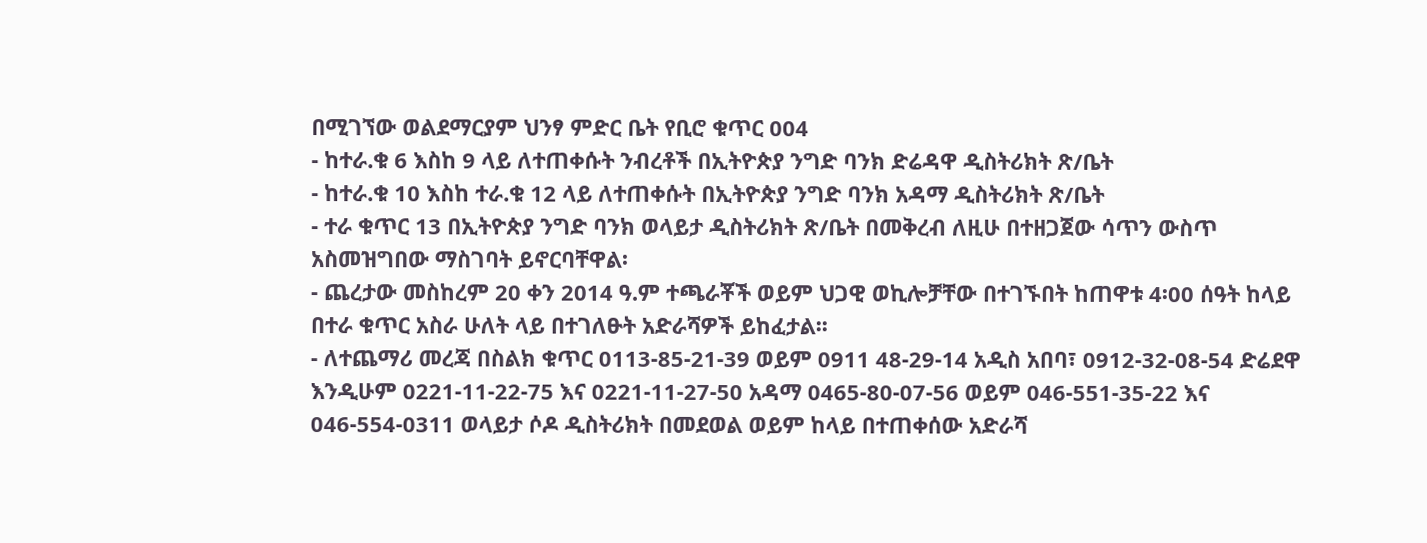በሚገኘው ወልደማርያም ህንፃ ምድር ቤት የቢሮ ቁጥር 004
- ከተራ.ቁ 6 እስከ 9 ላይ ለተጠቀሱት ንብረቶች በኢትዮጵያ ንግድ ባንክ ድሬዳዋ ዲስትሪክት ጽ/ቤት
- ከተራ.ቁ 10 እስከ ተራ.ቁ 12 ላይ ለተጠቀሱት በኢትዮጵያ ንግድ ባንክ አዳማ ዲስትሪክት ጽ/ቤት
- ተራ ቁጥር 13 በኢትዮጵያ ንግድ ባንክ ወላይታ ዲስትሪክት ጽ/ቤት በመቅረብ ለዚሁ በተዘጋጀው ሳጥን ውስጥ አስመዝግበው ማስገባት ይኖርባቸዋል፡
- ጨረታው መስከረም 20 ቀን 2014 ዓ.ም ተጫራቾች ወይም ህጋዊ ወኪሎቻቸው በተገኙበት ከጠዋቱ 4፡00 ሰዓት ከላይ በተራ ቁጥር አስራ ሁለት ላይ በተገለፁት አድራሻዎች ይከፈታል፡፡
- ለተጨማሪ መረጃ በስልክ ቁጥር 0113-85-21-39 ወይም 0911 48-29-14 አዲስ አበባ፣ 0912-32-08-54 ድሬደዋ እንዲሁም 0221-11-22-75 እና 0221-11-27-50 አዳማ 0465-80-07-56 ወይም 046-551-35-22 እና 046-554-0311 ወላይታ ሶዶ ዲስትሪክት በመደወል ወይም ከላይ በተጠቀሰው አድራሻ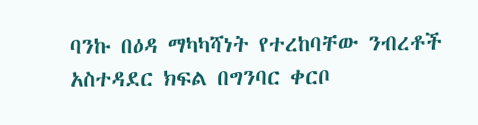ባንኩ በዕዳ ማካካሻነት የተረከባቸው ንብረቶች አስተዳደር ክፍል በግንባር ቀርቦ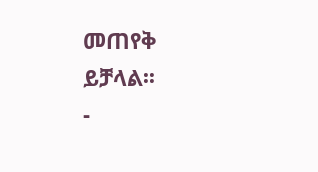መጠየቅ ይቻላል፡፡
-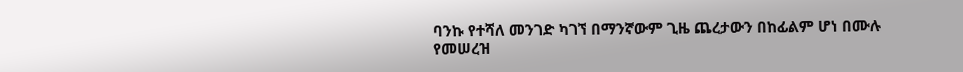ባንኩ የተሻለ መንገድ ካገኘ በማንኛውም ጊዜ ጨረታውን በከፊልም ሆነ በሙሉ የመሠረዝ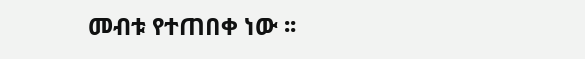መብቱ የተጠበቀ ነው ፡፡